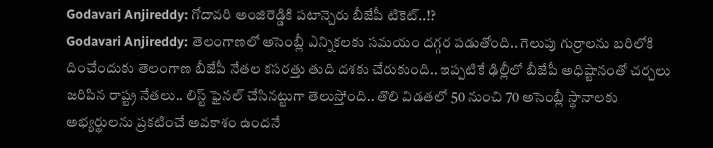Godavari Anjireddy: గోదావరి అంజిరెడ్డికి పటాన్చెరు బీజేపీ టికెట్..!?
Godavari Anjireddy: తెలంగాణలో అసెంబ్లీ ఎన్నికలకు సమయం దగ్గర పడుతోంది.. గెలుపు గుర్రాలను బరిలోకి దించేందుకు తెలంగాణ బీజేపీ నేతల కసరత్తు తుది దశకు చేరుకుంది.. ఇప్పటికే ఢిల్లీలో బీజేపీ అధిష్టానంతో చర్చలు జరిపిన రాష్ట్ర నేతలు.. లిస్ట్ ఫైనల్ చేసినట్టుగా తెలుస్తోంది.. తొలి విడతలో 50 నుంచి 70 అసెంబ్లీ స్థానాలకు అభ్యర్థులను ప్రకటించే అవకాశం ఉందనే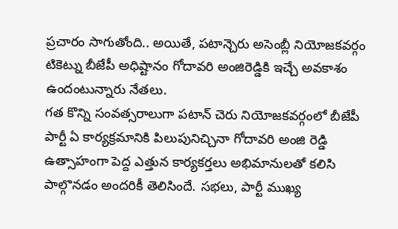ప్రచారం సాగుతోంది.. అయితే, పటాన్చెరు అసెంబ్లీ నియోజకవర్గం టికెట్ను బీజేపీ అధిష్టానం గోదావరి అంజిరెడ్డికి ఇచ్చే అవకాశం ఉందంటున్నారు నేతలు.
గత కొన్ని సంవత్సరాలుగా పటాన్ చెరు నియోజకవర్గంలో బీజేపీ పార్టీ ఏ కార్యక్రమానికి పిలుపునిచ్చినా గోదావరి అంజి రెడ్డి ఉత్సాహంగా పెద్ద ఎత్తున కార్యకర్తలు అభిమానులతో కలిసి పాల్గొనడం అందరికీ తెలిసిందే. సభలు, పార్టీ ముఖ్య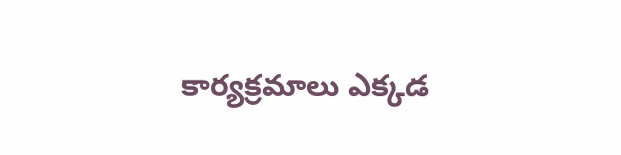కార్యక్రమాలు ఎక్కడ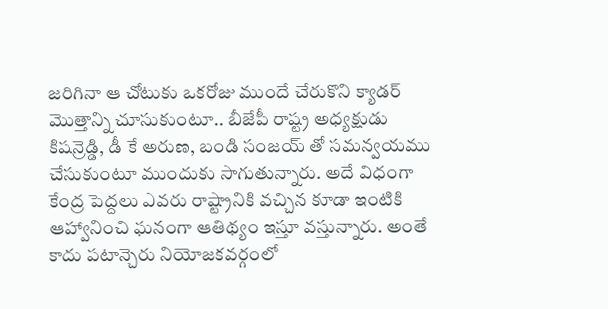జరిగినా ఆ చోటుకు ఒకరోజు ముందే చేరుకొని క్యాడర్ మొత్తాన్ని చూసుకుంటూ.. బీజేపీ రాష్ట్ర అధ్యక్షుడు కిషన్రెడ్డి, డీ కే అరుణ, బండి సంజయ్ తో సమన్వయము చేసుకుంటూ ముందుకు సాగుతున్నారు. అదే విధంగా కేంద్ర పెద్దలు ఎవరు రాష్ట్రానికి వచ్చిన కూడా ఇంటికి ఆహ్వానించి ఘనంగా ఆతిథ్యం ఇస్తూ వస్తున్నారు. అంతే కాదు పటాన్చెరు నియోజకవర్గంలో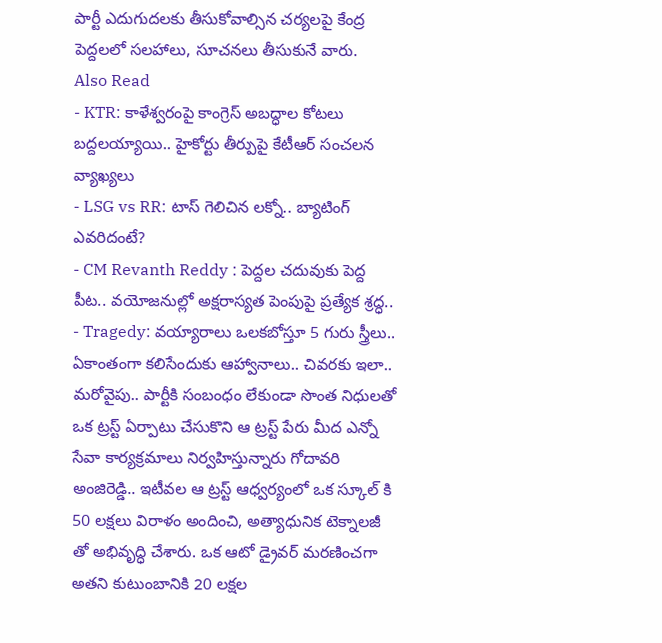పార్టీ ఎదుగుదలకు తీసుకోవాల్సిన చర్యలపై కేంద్ర పెద్దలలో సలహాలు, సూచనలు తీసుకునే వారు.
Also Read
- KTR: కాళేశ్వరంపై కాంగ్రెస్ అబద్ధాల కోటలు బద్దలయ్యాయి.. హైకోర్టు తీర్పుపై కేటీఆర్ సంచలన వ్యాఖ్యలు
- LSG vs RR: టాస్ గెలిచిన లక్నో.. బ్యాటింగ్ ఎవరిదంటే?
- CM Revanth Reddy : పెద్దల చదువుకు పెద్ద పీట.. వయోజనుల్లో అక్షరాస్యత పెంపుపై ప్రత్యేక శ్రద్ధ..
- Tragedy: వయ్యారాలు ఒలకబోస్తూ 5 గురు స్త్రీలు.. ఏకాంతంగా కలిసేందుకు ఆహ్వానాలు.. చివరకు ఇలా..
మరోవైపు.. పార్టీకి సంబంధం లేకుండా సొంత నిధులతో ఒక ట్రస్ట్ ఏర్పాటు చేసుకొని ఆ ట్రస్ట్ పేరు మీద ఎన్నో సేవా కార్యక్రమాలు నిర్వహిస్తున్నారు గోదావరి అంజిరెడ్డి.. ఇటీవల ఆ ట్రస్ట్ ఆధ్వర్యంలో ఒక స్కూల్ కి 50 లక్షలు విరాళం అందించి, అత్యాధునిక టెక్నాలజీ తో అభివృద్ధి చేశారు. ఒక ఆటో డ్రైవర్ మరణించగా అతని కుటుంబానికి 20 లక్షల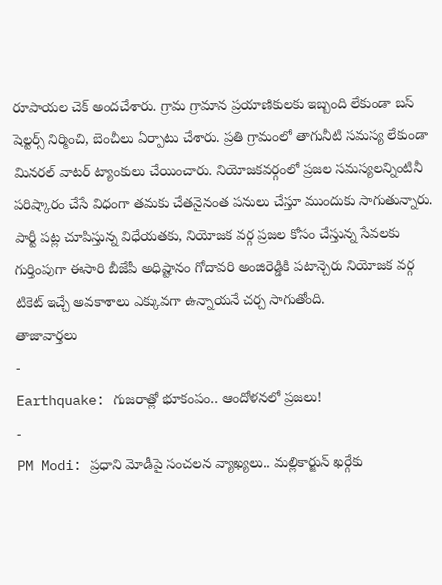రూపాయల చెక్ అందచేశారు. గ్రామ గ్రామాన ప్రయాణికులకు ఇబ్బంది లేకుండా బస్ షెల్టర్స్ నిర్మించి, బెంచీలు ఏర్పాటు చేశారు. ప్రతి గ్రామంలో తాగునీటి సమస్య లేకుండా మినరల్ వాటర్ ట్యాంకులు చేయించారు. నియోజకవర్గంలో ప్రజల సమస్యలన్నింటినీ పరిష్కారం చేసే విధంగా తమకు చేతనైనంత పనులు చేస్తూ ముందుకు సాగుతున్నారు. పార్టీ పట్ల చూపిస్తున్న విధేయతకు, నియోజక వర్గ ప్రజల కోసం చేస్తున్న సేవలకు గుర్తింపుగా ఈసారి బీజేపీ అధిష్టానం గోదావరి అంజిరెడ్డికి పటాన్చెరు నియోజక వర్గ టికెట్ ఇచ్చే అవకాశాలు ఎక్కువగా ఉన్నాయనే చర్చ సాగుతోంది.
తాజావార్తలు
-
Earthquake: గుజరాత్లో భూకంపం.. ఆందోళనలో ప్రజలు!
-
PM Modi: ప్రధాని మోడీపై సంచలన వ్యాఖ్యలు.. మల్లికార్జున్ ఖర్గేకు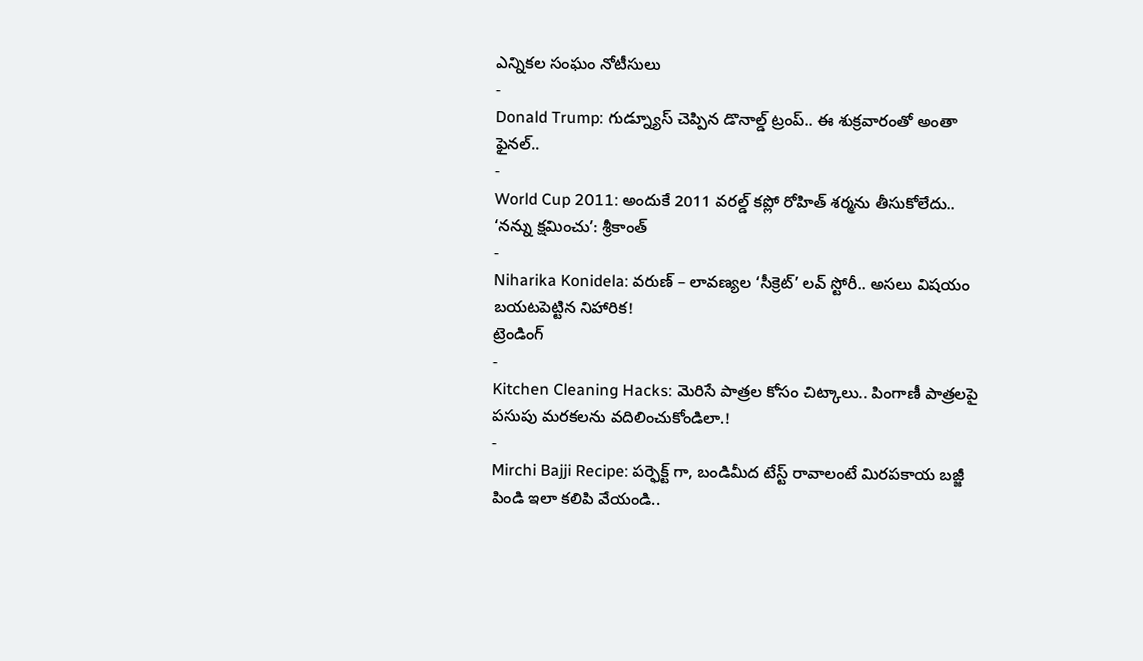ఎన్నికల సంఘం నోటీసులు
-
Donald Trump: గుడ్న్యూస్ చెప్పిన డొనాల్డ్ ట్రంప్.. ఈ శుక్రవారంతో అంతా ఫైనల్..
-
World Cup 2011: అందుకే 2011 వరల్డ్ కప్లో రోహిత్ శర్మను తీసుకోలేదు.. ‘నన్ను క్షమించు’: శ్రీకాంత్
-
Niharika Konidela: వరుణ్ – లావణ్యల ‘సీక్రెట్’ లవ్ స్టోరీ.. అసలు విషయం బయటపెట్టిన నిహారిక!
ట్రెండింగ్
-
Kitchen Cleaning Hacks: మెరిసే పాత్రల కోసం చిట్కాలు.. పింగాణీ పాత్రలపై పసుపు మరకలను వదిలించుకోండిలా.!
-
Mirchi Bajji Recipe: పర్ఫెక్ట్ గా, బండిమీద టేస్ట్ రావాలంటే మిరపకాయ బజ్జీ పిండి ఇలా కలిపి వేయండి..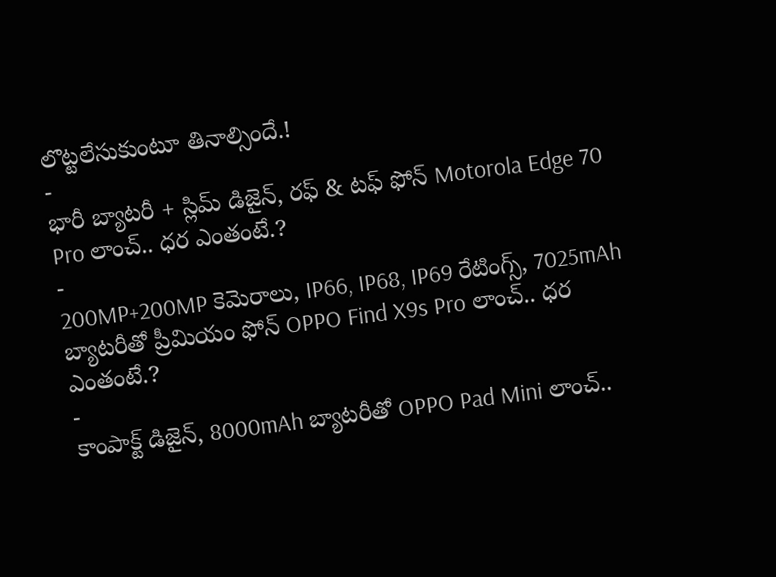లొట్టలేసుకుంటూ తినాల్సిందే.!
-
భారీ బ్యాటరీ + స్లిమ్ డిజైన్, రఫ్ & టఫ్ ఫోన్ Motorola Edge 70 Pro లాంచ్.. ధర ఎంతంటే.?
-
200MP+200MP కెమెరాలు, IP66, IP68, IP69 రేటింగ్స్, 7025mAh బ్యాటరీతో ప్రీమియం ఫోన్ OPPO Find X9s Pro లాంచ్.. ధర ఎంతంటే.?
-
కాంపాక్ట్ డిజైన్, 8000mAh బ్యాటరీతో OPPO Pad Mini లాంచ్..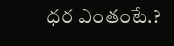ధర ఎంతంటే.?